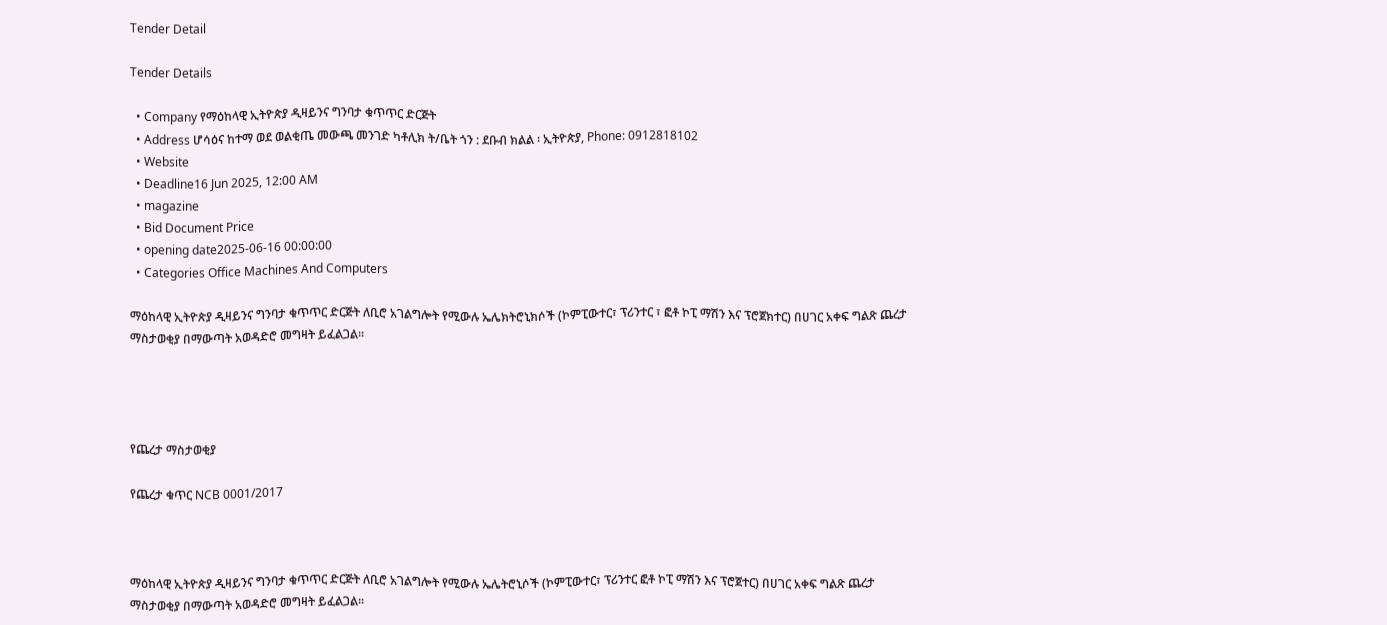Tender Detail

Tender Details

  • Company የማዕከላዊ ኢትዮጵያ ዲዛይንና ግንባታ ቁጥጥር ድርጅት
  • Address ሆሳዕና ከተማ ወደ ወልቂጤ መውጫ መንገድ ካቶሊክ ት/ቤት ጎን : ደቡብ ክልል ፡ ኢትዮጵያ, Phone: 0912818102
  • Website
  • Deadline16 Jun 2025, 12:00 AM
  • magazine
  • Bid Document Price
  • opening date2025-06-16 00:00:00
  • Categories Office Machines And Computers

ማዕከላዊ ኢትዮጵያ ዲዛይንና ግንባታ ቁጥጥር ድርጅት ለቢሮ አገልግሎት የሚውሉ ኤሌክትሮኒክሶች (ኮምፒውተር፣ ፕሪንተር ፣ ፎቶ ኮፒ ማሽን እና ፕሮጀክተር) በሀገር አቀፍ ግልጽ ጨረታ ማስታወቂያ በማውጣት አወዳድሮ መግዛት ይፈልጋል፡፡




የጨረታ ማስታወቂያ

የጨረታ ቁጥር NCB 0001/2017



ማዕከላዊ ኢትዮጵያ ዲዛይንና ግንባታ ቁጥጥር ድርጅት ለቢሮ አገልግሎት የሚውሉ ኤሌትሮኒሶች (ኮምፒውተር፣ ፕሪንተር ፎቶ ኮፒ ማሽን እና ፕሮጀተር) በሀገር አቀፍ ግልጽ ጨረታ ማስታወቂያ በማውጣት አወዳድሮ መግዛት ይፈልጋል፡፡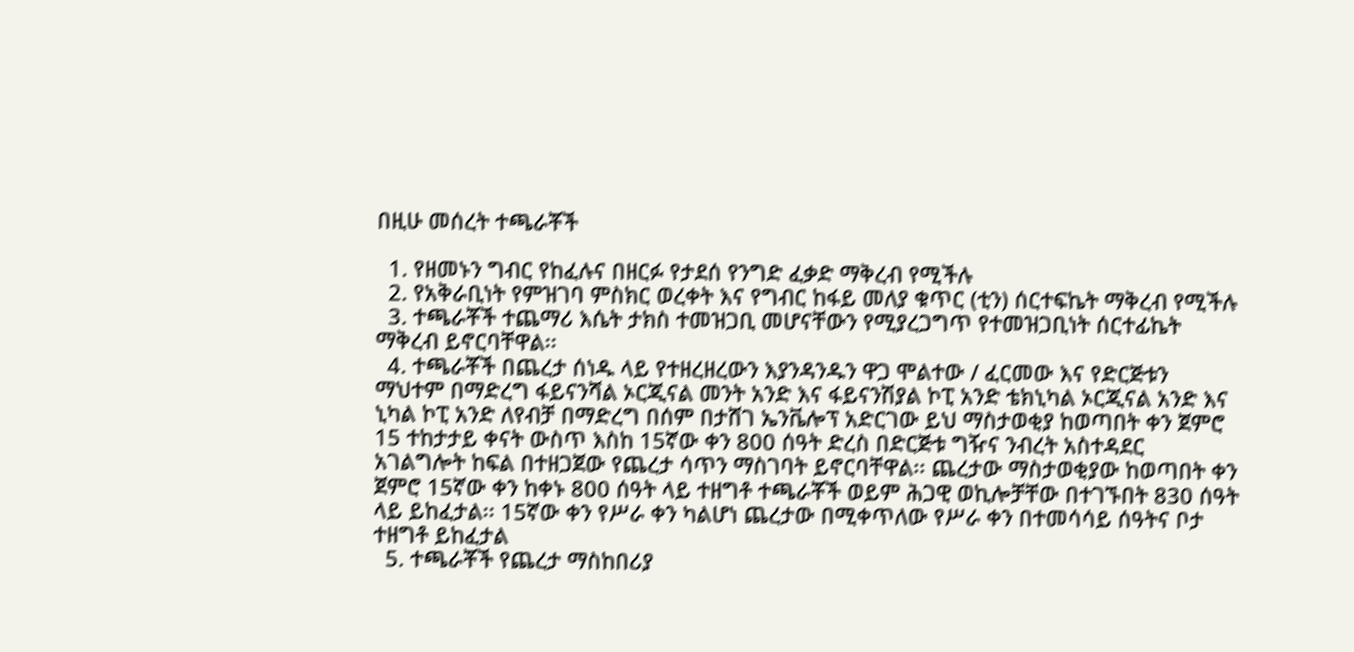በዚሁ መሰረት ተጫራቾች

  1. የዘመኑን ግብር የከፈሉና በዘርፉ የታደሰ የንግድ ፈቃድ ማቅረብ የሚችሉ
  2. የአቅራቢነት የምዝገባ ምስክር ወረቀት እና የግብር ከፋይ መለያ ቁጥር (ቲን) ሰርተፍኬት ማቅረብ የሚችሉ
  3. ተጫራቾች ተጨማሪ እሴት ታክስ ተመዝጋቢ መሆናቸውን የሚያረጋግጥ የተመዝጋቢነት ሰርተፊኬት ማቅረብ ይኖርባቸዋል፡፡
  4. ተጫራቾች በጨረታ ሰነዱ ላይ የተዘረዘረውን እያንዳንዱን ዋጋ ሞልተው / ፈርመው እና የድርጅቱን ማህተም በማድረግ ፋይናንሻል ኦርጂናል መንት አንድ እና ፋይናንሽያል ኮፒ አንድ ቴክኒካል ኦርጂናል አንድ እና ኒካል ኮፒ አንድ ለየብቻ በማድረግ በሰም በታሸገ ኤንቬሎፕ አድርገው ይህ ማስታወቂያ ከወጣበት ቀን ጀምሮ 15 ተከታታይ ቀናት ውስጥ እስከ 15ኛው ቀን 800 ሰዓት ድረስ በድርጅቱ ግዥና ንብረት አስተዳደር አገልግሎት ከፍል በተዘጋጀው የጨረታ ሳጥን ማስገባት ይኖርባቸዋል፡፡ ጨረታው ማስታወቂያው ከወጣበት ቀን ጀምሮ 15ኛው ቀን ከቀኑ 800 ሰዓት ላይ ተዘግቶ ተጫራቾች ወይም ሕጋዊ ወኪሎቻቸው በተገኙበት 830 ሰዓት ላይ ይከፈታል፡፡ 15ኛው ቀን የሥራ ቀን ካልሆነ ጨረታው በሚቀጥለው የሥራ ቀን በተመሳሳይ ሰዓትና ቦታ ተዘግቶ ይከፈታል
  5. ተጫራቾች የጨረታ ማስከበሪያ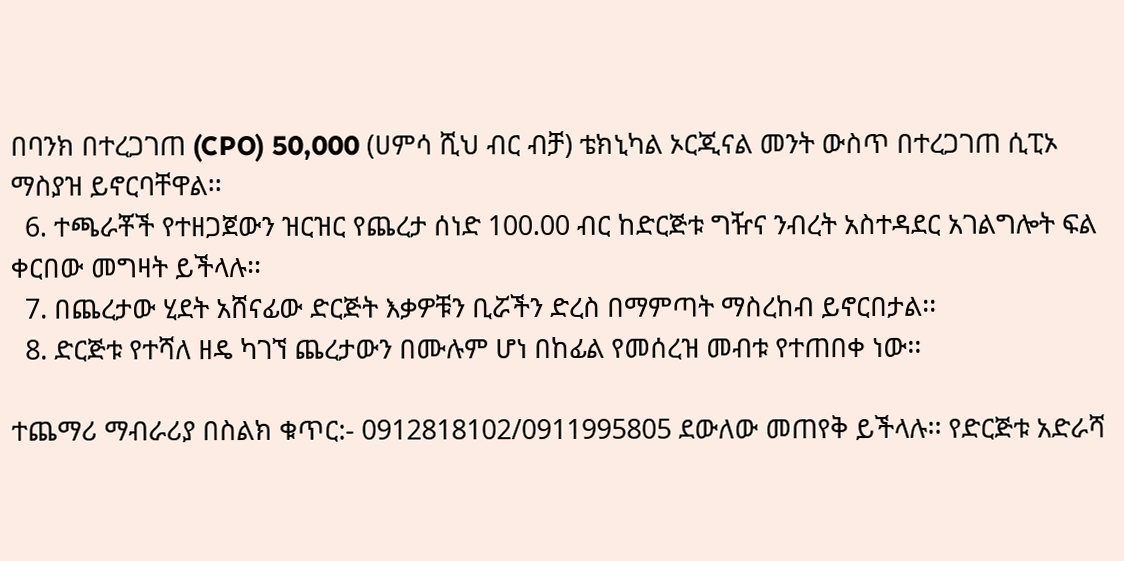በባንክ በተረጋገጠ (CPO) 50,000 (ሀምሳ ሺህ ብር ብቻ) ቴክኒካል ኦርጂናል መንት ውስጥ በተረጋገጠ ሲፒኦ ማስያዝ ይኖርባቸዋል፡፡
  6. ተጫራቾች የተዘጋጀውን ዝርዝር የጨረታ ሰነድ 100.00 ብር ከድርጅቱ ግዥና ንብረት አስተዳደር አገልግሎት ፍል ቀርበው መግዛት ይችላሉ፡፡
  7. በጨረታው ሂደት አሸናፊው ድርጅት እቃዎቹን ቢሯችን ድረስ በማምጣት ማስረከብ ይኖርበታል፡፡
  8. ድርጅቱ የተሻለ ዘዴ ካገኘ ጨረታውን በሙሉም ሆነ በከፊል የመሰረዝ መብቱ የተጠበቀ ነው፡፡

ተጨማሪ ማብራሪያ በስልክ ቁጥር:- 0912818102/0911995805 ደውለው መጠየቅ ይችላሉ፡፡ የድርጅቱ አድራሻ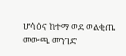ሆሳዕና ከተማ ወደ ወልቂጤ መውጫ መንገድ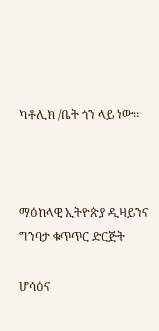ካቶሊክ /ቤት ጎን ላይ ነው፡፡



ማዕከላዊ ኢትዮጵያ ዲዛይንና ግንባታ ቁጥጥር ድርጅት

ሆሳዕና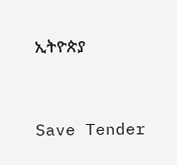ኢትዮጵያ



Save Tender